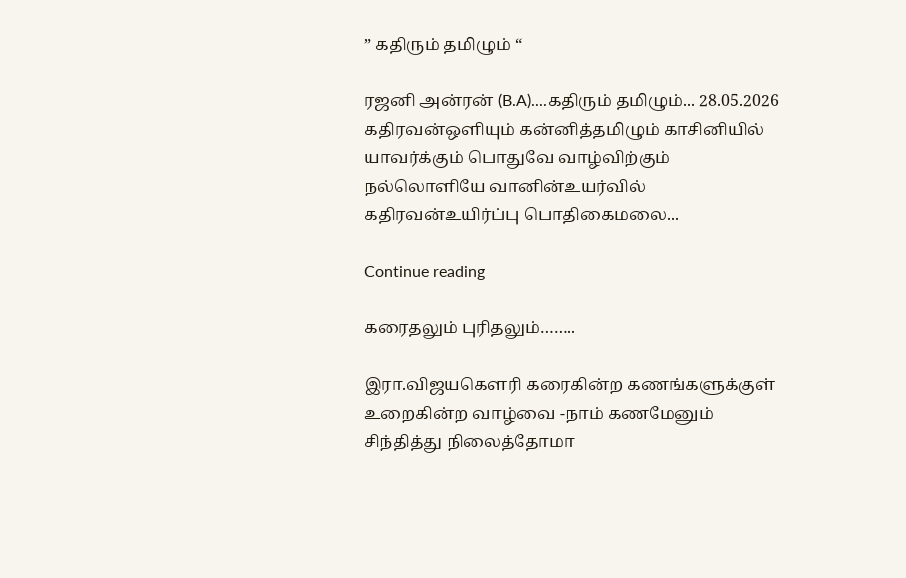” கதிரும் தமிழும் “

ரஜனி அன்ரன் (B.A)....கதிரும் தமிழும்... 28.05.2026 கதிரவன்ஒளியும் கன்னித்தமிழும் காசினியில் யாவர்க்கும் பொதுவே வாழ்விற்கும் நல்லொளியே வானின்உயர்வில் கதிரவன்உயிர்ப்பு பொதிகைமலை...

Continue reading

கரைதலும் புரிதலும்……..

இரா.விஜயகௌரி கரைகின்ற கணங்களுக்குள் உறைகின்ற வாழ்வை -நாம் கணமேனும் சிந்தித்து நிலைத்தோமா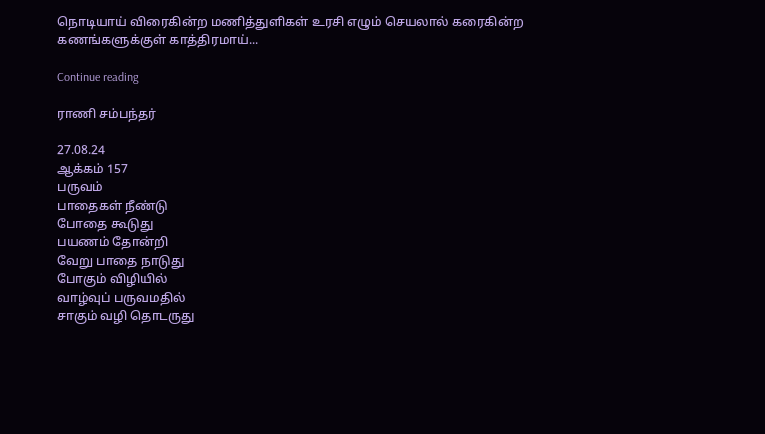நொடியாய் விரைகின்ற மணித்துளிகள் உரசி எழும் செயலால் கரைகின்ற கணங்களுக்குள் காத்திரமாய்...

Continue reading

ராணி சம்பந்தர்

27.08.24
ஆக்கம் 157
பருவம்
பாதைகள் நீண்டு
போதை கூடுது
பயணம் தோன்றி
வேறு பாதை நாடுது
போகும் விழியில்
வாழ்வுப் பருவமதில்
சாகும் வழி தொடருது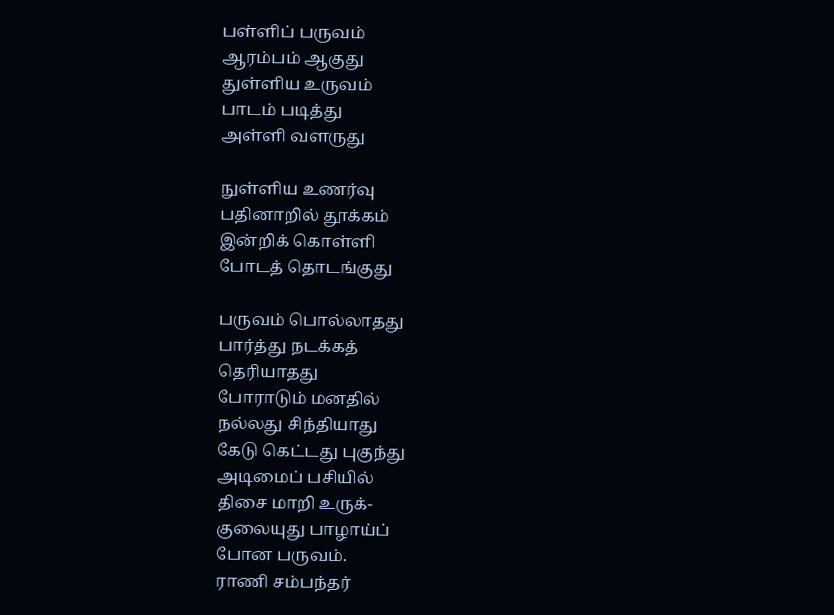பள்ளிப் பருவம்
ஆரம்பம் ஆகுது
துள்ளிய உருவம்
பாடம் படித்து
அள்ளி வளருது

நுள்ளிய உணர்வு
பதினாறில் தூக்கம்
இன்றிக் கொள்ளி
போடத் தொடங்குது

பருவம் பொல்லாதது
பார்த்து நடக்கத்
தெரியாதது
போராடும் மனதில்
நல்லது சிந்தியாது
கேடு கெட்டது புகுந்து
அடிமைப் பசியில்
திசை மாறி உருக்-
குலையுது பாழாய்ப்
போன பருவம்.
ராணி சம்பந்தர்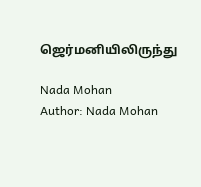ஜெர்மனியிலிருந்து

Nada Mohan
Author: Nada Mohan